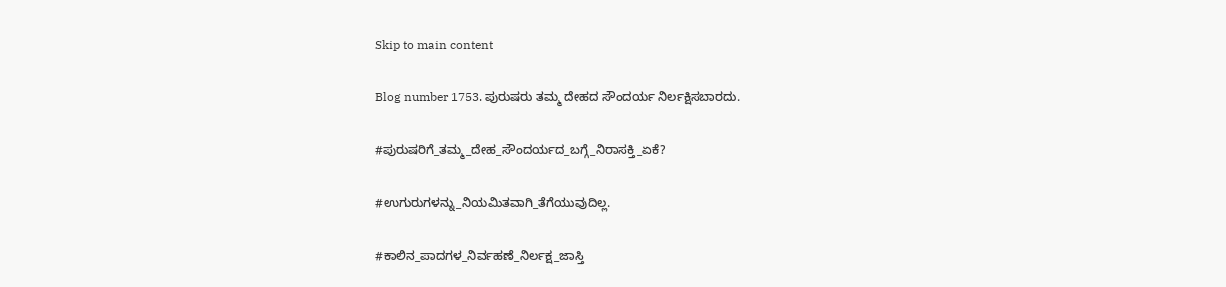Skip to main content

Blog number 1753. ಪುರುಷರು ತಮ್ಮ ದೇಹದ ಸೌಂದರ್ಯ ನಿರ್ಲಕ್ಷಿಸಬಾರದು.

#ಪುರುಷರಿಗೆ_ತಮ್ಮ_ದೇಹ_ಸೌಂದರ್ಯದ_ಬಗ್ಗೆ_ನಿರಾಸಕ್ತಿ_ಏಕೆ?

#ಉಗುರುಗಳನ್ನು_ನಿಯಮಿತವಾಗಿ_ತೆಗೆಯುವುದಿಲ್ಲ.

#ಕಾಲಿನ_ಪಾದಗಳ_ನಿರ್ವಹಣೆ_ನಿರ್ಲಕ್ಷ_ಜಾಸ್ತಿ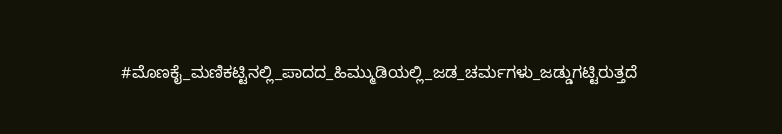#ಮೊಣಕೈ_ಮಣಿಕಟ್ಟಿನಲ್ಲಿ_ಪಾದದ_ಹಿಮ್ಮುಡಿಯಲ್ಲಿ_ಜಡ_ಚರ್ಮಗಳು_ಜಡ್ಡುಗಟ್ಟಿರುತ್ತದೆ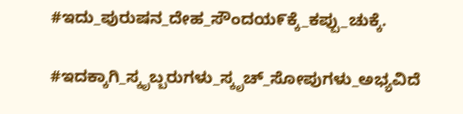#ಇದು_ಪುರುಷನ_ದೇಹ_ಸೌಂದಯ೯ಕ್ಕೆ_ಕಪ್ಪು_ಚುಕ್ಕೆ.

#ಇದಕ್ಕಾಗಿ_ಸ್ಕೃಬ್ಬರುಗಳು_ಸ್ಕೃಚ್_ಸೋಪುಗಳು_ಅಭ್ಯವಿದೆ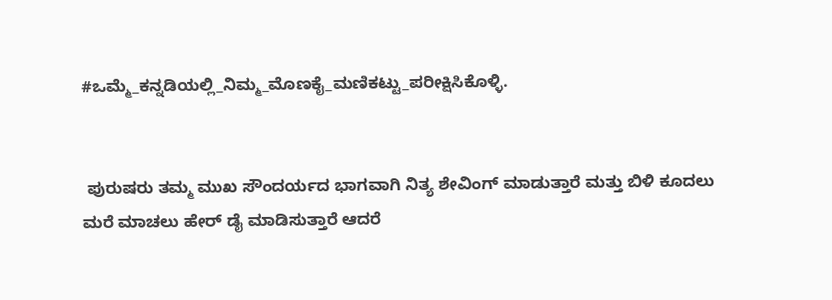#ಒಮ್ಮೆ_ಕನ್ನಡಿಯಲ್ಲಿ_ನಿಮ್ಮ_ಮೊಣಕೈ_ಮಣಿಕಟ್ಟು_ಪರೀಕ್ಷಿಸಿಕೊಳ್ಳಿ.


 ಪುರುಷರು ತಮ್ಮ ಮುಖ ಸೌಂದರ್ಯದ ಭಾಗವಾಗಿ ನಿತ್ಯ ಶೇವಿಂಗ್ ಮಾಡುತ್ತಾರೆ ಮತ್ತು ಬಿಳಿ ಕೂದಲು ಮರೆ ಮಾಚಲು ಹೇರ್ ಡೈ ಮಾಡಿಸುತ್ತಾರೆ ಆದರೆ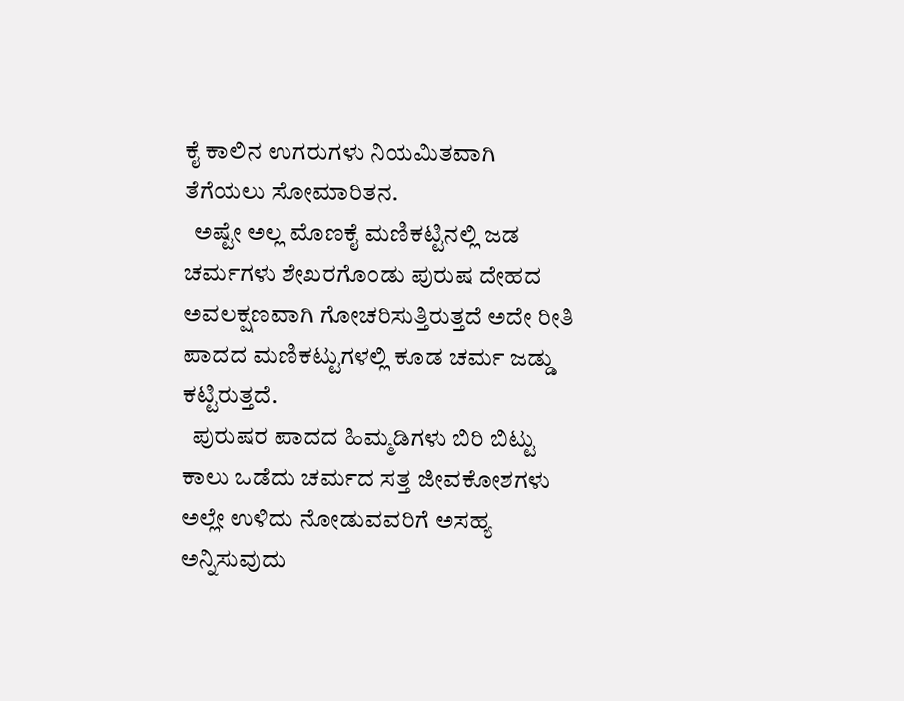ಕೈ ಕಾಲಿನ ಉಗರುಗಳು ನಿಯಮಿತವಾಗಿ ತೆಗೆಯಲು ಸೋಮಾರಿತನ.
  ಅಷ್ಟೇ ಅಲ್ಲ ಮೊಣಕೈ ಮಣಿಕಟ್ಟಿನಲ್ಲಿ ಜಡ ಚರ್ಮಗಳು ಶೇಖರಗೊಂಡು ಪುರುಷ ದೇಹದ ಅವಲಕ್ಷಣವಾಗಿ ಗೋಚರಿಸುತ್ತಿರುತ್ತದೆ ಅದೇ ರೀತಿ ಪಾದದ ಮಣಿಕಟ್ಟುಗಳಲ್ಲಿ ಕೂಡ ಚರ್ಮ ಜಡ್ಡು ಕಟ್ಟಿರುತ್ತದೆ.
  ಪುರುಷರ ಪಾದದ ಹಿಮ್ಮಡಿಗಳು ಬಿರಿ ಬಿಟ್ಟು ಕಾಲು ಒಡೆದು ಚರ್ಮದ ಸತ್ತ ಜೀವಕೋಶಗಳು ಅಲ್ಲೇ ಉಳಿದು ನೋಡುವವರಿಗೆ ಅಸಹ್ಯ ಅನ್ನಿಸುವುದು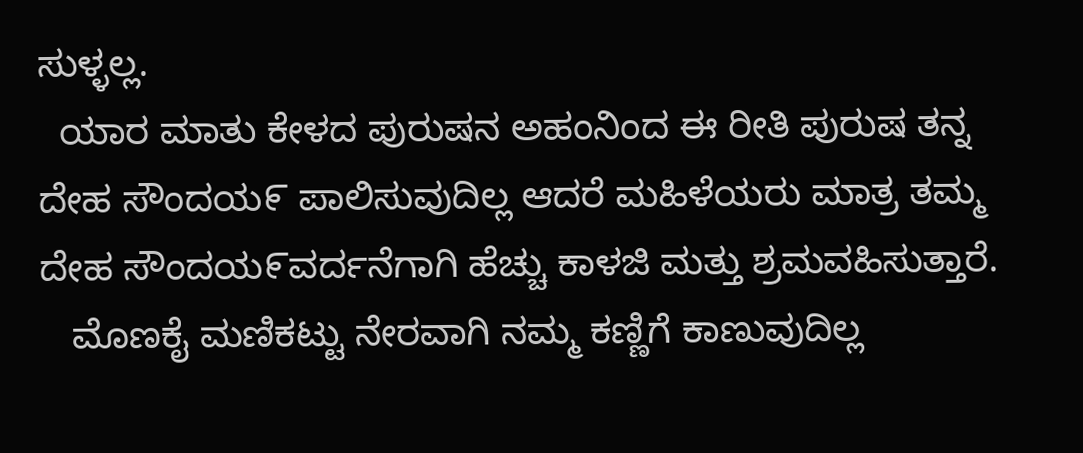ಸುಳ್ಳಲ್ಲ.
  ಯಾರ ಮಾತು ಕೇಳದ ಪುರುಷನ ಅಹಂನಿಂದ ಈ ರೀತಿ ಪುರುಷ ತನ್ನ ದೇಹ ಸೌಂದಯ೯ ಪಾಲಿಸುವುದಿಲ್ಲ ಆದರೆ ಮಹಿಳೆಯರು ಮಾತ್ರ ತಮ್ಮ ದೇಹ ಸೌಂದಯ೯ವರ್ದನೆಗಾಗಿ ಹೆಚ್ಚು ಕಾಳಜಿ ಮತ್ತು ಶ್ರಮವಹಿಸುತ್ತಾರೆ.
   ಮೊಣಕೈ ಮಣಿಕಟ್ಟು ನೇರವಾಗಿ ನಮ್ಮ ಕಣ್ಣಿಗೆ ಕಾಣುವುದಿಲ್ಲ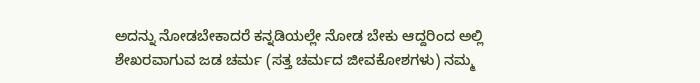ಅದನ್ನು ನೋಡಬೇಕಾದರೆ ಕನ್ನಡಿಯಲ್ಲೇ ನೋಡ ಬೇಕು ಆದ್ದರಿಂದ ಅಲ್ಲಿ ಶೇಖರವಾಗುವ ಜಡ ಚರ್ಮ (ಸತ್ತ ಚರ್ಮದ ಜೀವಕೋಶಗಳು) ನಮ್ಮ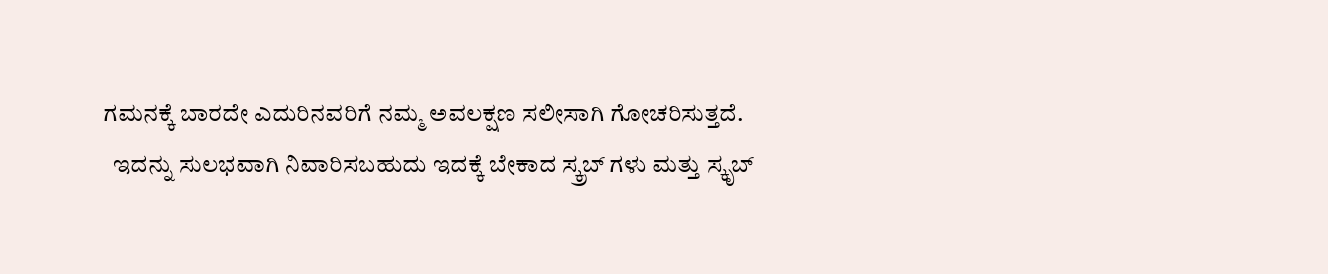ಗಮನಕ್ಕೆ ಬಾರದೇ ಎದುರಿನವರಿಗೆ ನಮ್ಮ ಅವಲಕ್ಷಣ ಸಲೀಸಾಗಿ ಗೋಚರಿಸುತ್ತದೆ.
  ಇದನ್ನು ಸುಲಭವಾಗಿ ನಿವಾರಿಸಬಹುದು ಇದಕ್ಕೆ ಬೇಕಾದ ಸ್ಕ್ರಬ್ ಗಳು ಮತ್ತು ಸ್ಕೃಬ್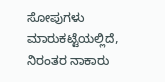ಸೋಪುಗಳು ಮಾರುಕಟ್ಟೆಯಲ್ಲಿದೆ, ನಿರಂತರ ನಾಕಾರು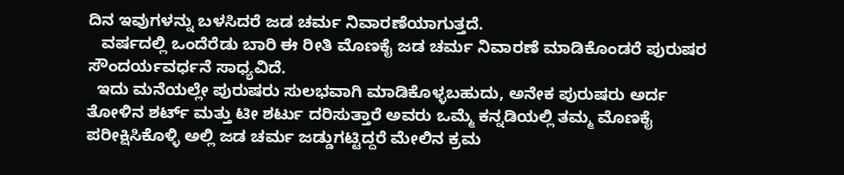ದಿನ ಇವುಗಳನ್ನು ಬಳಸಿದರೆ ಜಡ ಚರ್ಮ ನಿವಾರಣೆಯಾಗುತ್ತದೆ.
   ವರ್ಷದಲ್ಲಿ ಒಂದೆರೆಡು ಬಾರಿ ಈ ರೀತಿ ಮೊಣಕೈ ಜಡ ಚರ್ಮ ನಿವಾರಣೆ ಮಾಡಿಕೊಂಡರೆ ಪುರುಷರ ಸೌಂದರ್ಯವರ್ಧನೆ ಸಾಧ್ಯವಿದೆ.
  ಇದು ಮನೆಯಲ್ಲೇ ಪುರುಷರು ಸುಲಭವಾಗಿ ಮಾಡಿಕೊಳ್ಳಬಹುದು, ಅನೇಕ ಪುರುಷರು ಅರ್ದ ತೋಳಿನ ಶರ್ಟ್ ಮತ್ತು ಟೀ ಶರ್ಟು ದರಿಸುತ್ತಾರೆ ಅವರು ಒಮ್ಮೆ ಕನ್ನಡಿಯಲ್ಲಿ ತಮ್ಮ ಮೊಣಕೈ ಪರೀಕ್ಷಿಸಿಕೊಳ್ಳಿ ಅಲ್ಲಿ ಜಡ ಚರ್ಮ ಜಡ್ಡುಗಟ್ಟಿದ್ದರೆ ಮೇಲಿನ ಕ್ರಮ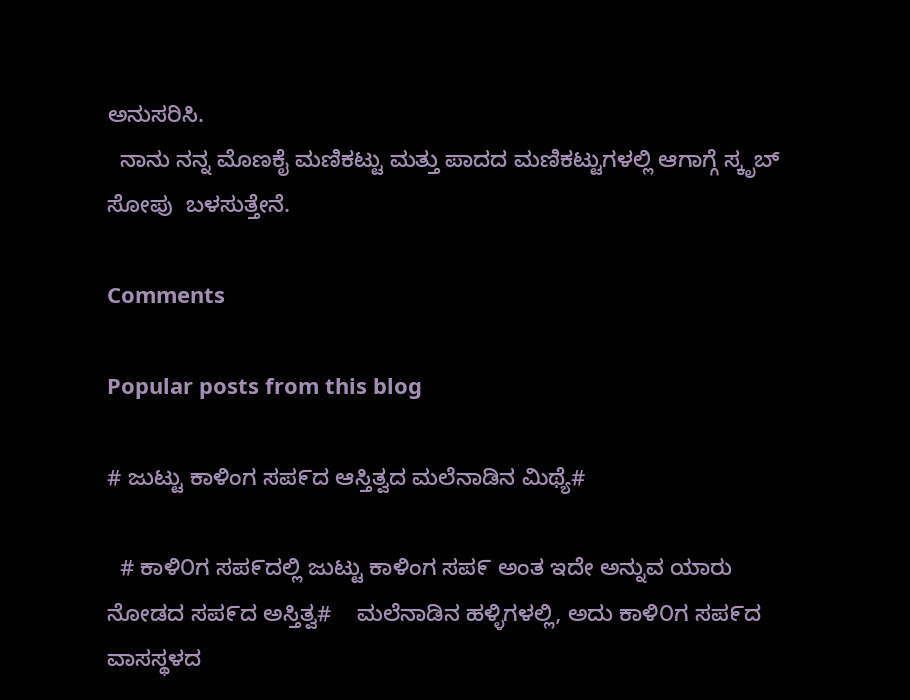ಅನುಸರಿಸಿ.
  ನಾನು ನನ್ನ ಮೊಣಕೈ ಮಣಿಕಟ್ಟು ಮತ್ತು ಪಾದದ ಮಣಿಕಟ್ಟುಗಳಲ್ಲಿ ಆಗಾಗ್ಗೆ ಸ್ಕೃಬ್ ಸೋಪು  ಬಳಸುತ್ತೇನೆ.

Comments

Popular posts from this blog

# ಜುಟ್ಟು ಕಾಳಿಂಗ ಸಪ೯ದ ಆಸ್ತಿತ್ವದ ಮಲೆನಾಡಿನ ಮಿಥ್ಯೆ#

  # ಕಾಳಿ೦ಗ ಸಪ೯ದಲ್ಲಿ ಜುಟ್ಟು ಕಾಳಿಂಗ ಸಪ೯ ಅಂತ ಇದೇ ಅನ್ನುವ ಯಾರು ನೋಡದ ಸಪ೯ದ ಅಸ್ತಿತ್ವ#    ಮಲೆನಾಡಿನ ಹಳ್ಳಿಗಳಲ್ಲಿ, ಅದು ಕಾಳಿ೦ಗ ಸಪ೯ದ ವಾಸಸ್ಥಳದ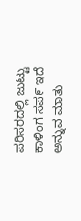ಪರಿಸರದಲ್ಲಿ ಜುಟ್ಟು ಕಾಳಿಂಗ ಸಪ೯ ಇದೆ ಅನ್ನುವ ಮಾತು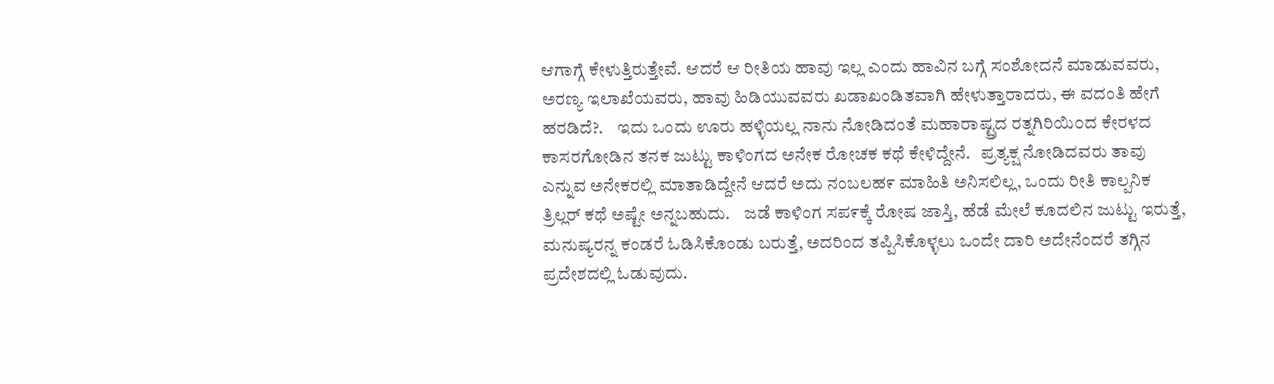ಆಗಾಗ್ಗೆ ಕೇಳುತ್ತಿರುತ್ತೇವೆ. ಆದರೆ ಆ ರೀತಿಯ ಹಾವು ಇಲ್ಲ ಎಂದು ಹಾವಿನ ಬಗ್ಗೆ ಸಂಶೋದನೆ ಮಾಡುವವರು, ಅರಣ್ಯ ಇಲಾಖೆಯವರು, ಹಾವು ಹಿಡಿಯುವವರು ಖಡಾಖಂಡಿತವಾಗಿ ಹೇಳುತ್ತಾರಾದರು, ಈ ವದಂತಿ ಹೇಗೆ ಹರಡಿದೆ?.    ಇದು ಒಂದು ಊರು ಹಳ್ಳಿಯಲ್ಲ ನಾನು ನೋಡಿದಂತೆ ಮಹಾರಾಷ್ಟ್ರದ ರತ್ನಗಿರಿಯಿ೦ದ ಕೇರಳದ ಕಾಸರಗೋಡಿನ ತನಕ ಜುಟ್ಟು ಕಾಳಿಂಗದ ಅನೇಕ ರೋಚಕ ಕಥೆ ಕೇಳಿದ್ದೇನೆ.   ಪ್ರತ್ಯಕ್ಷ ನೋಡಿದವರು ತಾವು ಎನ್ನುವ ಅನೇಕರಲ್ಲಿ ಮಾತಾಡಿದ್ದೇನೆ ಆದರೆ ಅದು ನಂಬಲಹ೯ ಮಾಹಿತಿ ಅನಿಸಲಿಲ್ಲ, ಒಂದು ರೀತಿ ಕಾಲ್ಪನಿಕ ತ್ರಿಲ್ಲರ್ ಕಥೆ ಅಷ್ಟೇ ಅನ್ನಬಹುದು.    ಜಡೆ ಕಾಳಿಂಗ ಸಪ೯ಕ್ಕೆ ರೋಷ ಜಾಸ್ತಿ, ಹೆಡೆ ಮೇಲೆ ಕೂದಲಿನ ಜುಟ್ಟು ಇರುತ್ತೆ, ಮನುಷ್ಯರನ್ನ ಕಂಡರೆ ಓಡಿಸಿಕೊಂಡು ಬರುತ್ತೆ, ಅದರಿಂದ ತಪ್ಪಿಸಿಕೊಳ್ಳಲು ಒಂದೇ ದಾರಿ ಅದೇನೆಂದರೆ ತಗ್ಗಿನ ಪ್ರದೇಶದಲ್ಲಿ ಓಡುವುದು.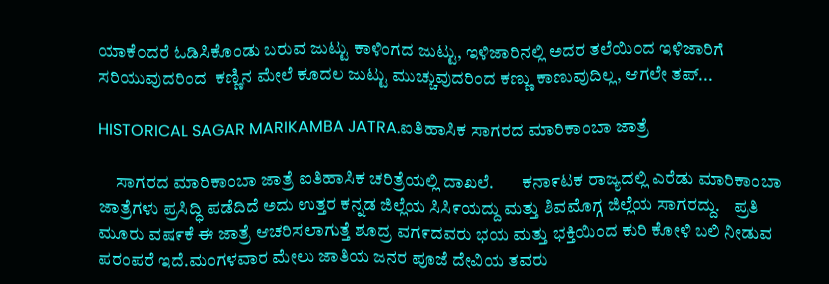ಯಾಕೆ೦ದರೆ ಓಡಿಸಿಕೊಂಡು ಬರುವ ಜುಟ್ಟು ಕಾಳಿಂಗದ ಜುಟ್ಟು, ಇಳಿಜಾರಿನಲ್ಲಿ ಅದರ ತಲೆಯಿ೦ದ ಇಳಿಜಾರಿಗೆ ಸರಿಯುವುದರಿಂದ  ಕಣ್ಣಿನ ಮೇಲೆ ಕೂದಲ ಜುಟ್ಟು ಮುಚ್ಚುವುದರಿಂದ ಕಣ್ಣು ಕಾಣುವುದಿಲ್ಲ, ಆಗಲೇ ತಪ್...

HISTORICAL SAGAR MARIKAMBA JATRA.ಐತಿಹಾಸಿಕ ಸಾಗರದ ಮಾರಿಕಾಂಬಾ ಜಾತ್ರೆ

     ಸಾಗರದ ಮಾರಿಕಾಂಬಾ ಜಾತ್ರೆ ಐತಿಹಾಸಿಕ ಚರಿತ್ರೆಯಲ್ಲಿ ದಾಖಲೆ.        ಕನಾ೯ಟಕ ರಾಜ್ಯದಲ್ಲಿ ಎರೆಡು ಮಾರಿಕಾಂಬಾ ಜಾತ್ರೆಗಳು ಪ್ರಸಿದ್ಧಿ ಪಡೆದಿದೆ ಅದು ಉತ್ತರ ಕನ್ನಡ ಜಿಲ್ಲೆಯ ಸಿಸಿ೯ಯದ್ದು ಮತ್ತು ಶಿವಮೊಗ್ಗ ಜಿಲ್ಲೆಯ ಸಾಗರದ್ದು.    ಪ್ರತಿ ಮೂರು ವಷ೯ಕೆ ಈ ಜಾತ್ರೆ ಆಚರಿಸಲಾಗುತ್ತೆ ಶೂದ್ರ ವಗ೯ದವರು ಭಯ ಮತ್ತು ಭಕ್ತಿಯಿಂದ ಕುರಿ ಕೋಳಿ ಬಲಿ ನೀಡುವ ಪರಂಪರೆ ಇದೆ.ಮಂಗಳವಾರ ಮೇಲು ಜಾತಿಯ ಜನರ ಪೂಜೆ ದೇವಿಯ ತವರು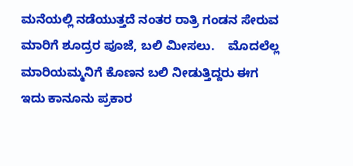ಮನೆಯಲ್ಲಿ ನಡೆಯುತ್ತದೆ ನಂತರ ರಾತ್ರಿ ಗಂಡನ ಸೇರುವ ಮಾರಿಗೆ ಶೂದ್ರರ ಪೂಜೆ, ಬಲಿ ಮೀಸಲು.    ಮೊದಲೆಲ್ಲ ಮಾರಿಯಮ್ಮನಿಗೆ ಕೊಣನ ಬಲಿ ನೀಡುತ್ತಿದ್ದರು ಈಗ ಇದು ಕಾನೂನು ಪ್ರಕಾರ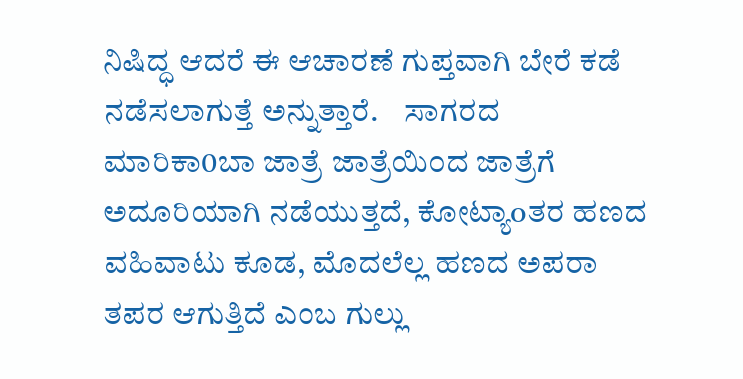ನಿಷಿದ್ಧ ಆದರೆ ಈ ಆಚಾರಣೆ ಗುಪ್ತವಾಗಿ ಬೇರೆ ಕಡೆ ನಡೆಸಲಾಗುತ್ತೆ ಅನ್ನುತ್ತಾರೆ.    ಸಾಗರದ ಮಾರಿಕಾ0ಬಾ ಜಾತ್ರೆ ಜಾತ್ರೆಯಿ೦ದ ಜಾತ್ರೆಗೆ ಅದೂರಿಯಾಗಿ ನಡೆಯುತ್ತದೆ, ಕೋಟ್ಯಾoತರ ಹಣದ ವಹಿವಾಟು ಕೂಡ, ಮೊದಲೆಲ್ಲ ಹಣದ ಅಪರಾ ತಪರ ಆಗುತ್ತಿದೆ ಎಂಬ ಗುಲ್ಲು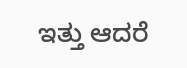ಇತ್ತು ಆದರೆ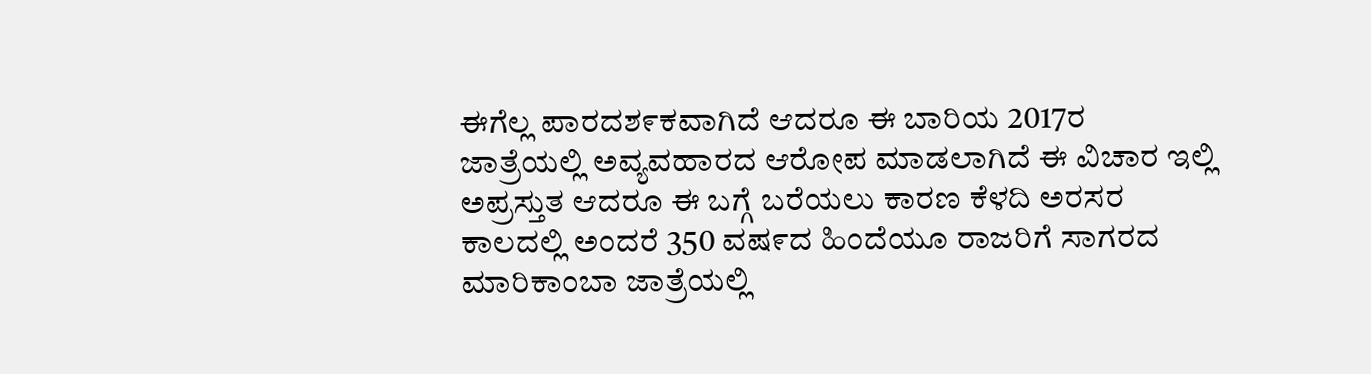ಈಗೆಲ್ಲ ಪಾರದಶ೯ಕವಾಗಿದೆ ಆದರೂ ಈ ಬಾರಿಯ 2017ರ ಜಾತ್ರೆಯಲ್ಲಿ ಅವ್ಯವಹಾರದ ಆರೋಪ ಮಾಡಲಾಗಿದೆ ಈ ವಿಚಾರ ಇಲ್ಲಿ ಅಪ್ರಸ್ತುತ ಆದರೂ ಈ ಬಗ್ಗೆ ಬರೆಯಲು ಕಾರಣ ಕೆಳದಿ ಅರಸರ ಕಾಲದಲ್ಲಿ ಅಂದರೆ 350 ವಷ೯ದ ಹಿಂದೆಯೂ ರಾಜರಿಗೆ ಸಾಗರದ ಮಾರಿಕಾಂಬಾ ಜಾತ್ರೆಯಲ್ಲಿ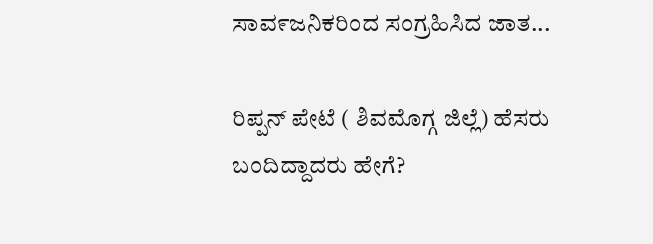ಸಾವ೯ಜನಿಕರಿಂದ ಸಂಗ್ರಹಿಸಿದ ಜಾತ...

ರಿಪ್ಪನ್ ಪೇಟೆ ( ಶಿವಮೊಗ್ಗ ಜಿಲ್ಲೆ) ಹೆಸರು ಬಂದಿದ್ದಾದರು ಹೇಗೆ?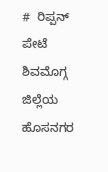#  ರಿಪ್ಪನ್ ಪೇಟೆ ಶಿವಮೊಗ್ಗ ಜಿಲ್ಲೆಯ ಹೊಸನಗರ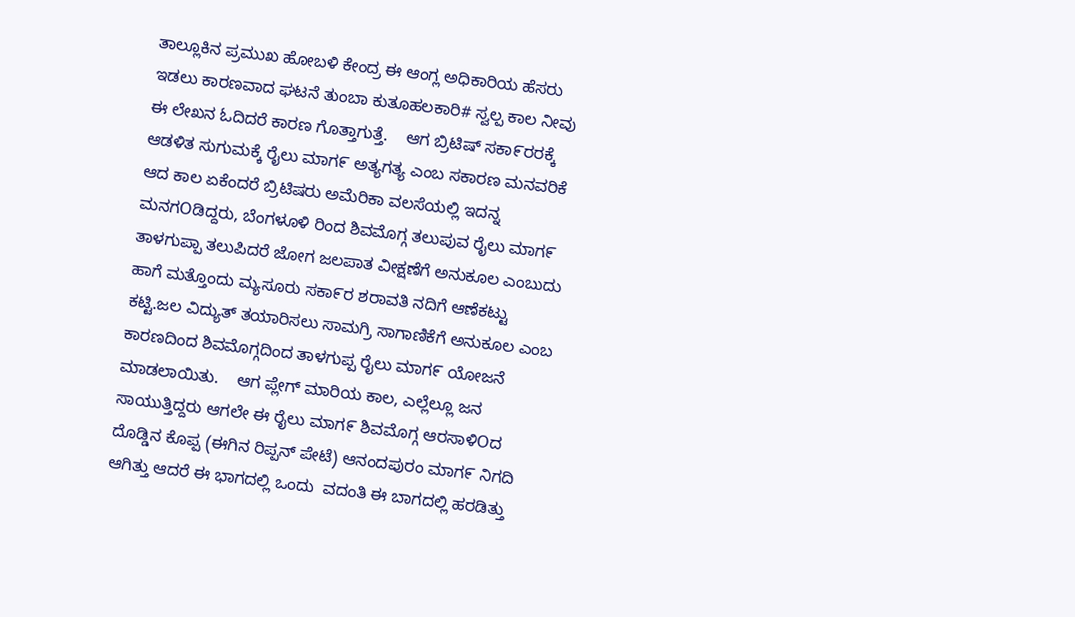ತಾಲ್ಲೂಕಿನ ಪ್ರಮುಖ ಹೋಬಳಿ ಕೇಂದ್ರ ಈ ಆಂಗ್ಲ ಅಧಿಕಾರಿಯ ಹೆಸರು ಇಡಲು ಕಾರಣವಾದ ಘಟನೆ ತುಂಬಾ ಕುತೂಹಲಕಾರಿ# ಸ್ವಲ್ಪ ಕಾಲ ನೀವು ಈ ಲೇಖನ ಓದಿದರೆ ಕಾರಣ ಗೊತ್ತಾಗುತ್ತೆ.    ಆಗ ಬ್ರಿಟಿಷ್ ಸಕಾ೯ರರಕ್ಕೆ ಆಡಳಿತ ಸುಗುಮಕ್ಕೆ ರೈಲು ಮಾಗ೯ ಅತ್ಯಗತ್ಯ ಎಂಬ ಸಕಾರಣ ಮನವರಿಕೆ ಆದ ಕಾಲ ಏಕೆಂದರೆ ಬ್ರಿಟಿಷರು ಅಮೆರಿಕಾ ವಲಸೆಯಲ್ಲಿ ಇದನ್ನ ಮನಗOಡಿದ್ದರು, ಬೆಂಗಳೂಳಿ ರಿಂದ ಶಿವಮೊಗ್ಗ ತಲುಪುವ ರೈಲು ಮಾಗ೯ ತಾಳಗುಪ್ಪಾ ತಲುಪಿದರೆ ಜೋಗ ಜಲಪಾತ ವೀಕ್ಷಣೆಗೆ ಅನುಕೂಲ ಎಂಬುದು ಹಾಗೆ ಮತ್ತೊಂದು ಮ್ಯಸೂರು ಸಕಾ೯ರ ಶರಾವತಿ ನದಿಗೆ ಆಣೆಕಟ್ಟು ಕಟ್ಟಿ.ಜಲ ವಿದ್ಯುತ್ ತಯಾರಿಸಲು ಸಾಮಗ್ರಿ ಸಾಗಾಣಿಕೆಗೆ ಅನುಕೂಲ ಎಂಬ ಕಾರಣದಿಂದ ಶಿವಮೊಗ್ಗದಿಂದ ತಾಳಗುಪ್ಪ ರೈಲು ಮಾಗ೯ ಯೋಜನೆ ಮಾಡಲಾಯಿತು.    ಆಗ ಪ್ಲೇಗ್ ಮಾರಿಯ ಕಾಲ, ಎಲ್ಲೆಲ್ಲೂ ಜನ ಸಾಯುತ್ತಿದ್ದರು ಆಗಲೇ ಈ ರೈಲು ಮಾಗ೯ ಶಿವಮೊಗ್ಗ ಆರಸಾಳಿOದ ದೊಡ್ಡಿನ ಕೊಪ್ಪ (ಈಗಿನ ರಿಪ್ಪನ್ ಪೇಟೆ) ಆನಂದಪುರಂ ಮಾಗ೯ ನಿಗದಿ ಆಗಿತ್ತು ಆದರೆ ಈ ಭಾಗದಲ್ಲಿ ಒಂದು  ವದಂತಿ ಈ ಬಾಗದಲ್ಲಿ ಹರಡಿತ್ತು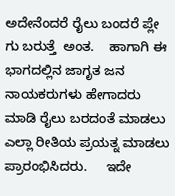ಅದೇನೆಂದರೆ ರೈಲು ಬಂದರೆ ಪ್ಲೇ ಗು ಬರುತ್ತೆ  ಅಂತ.    ಹಾಗಾಗಿ ಈ ಭಾಗದಲ್ಲಿನ ಜಾಗೃತ ಜನ ನಾಯಕರುಗಳು ಹೇಗಾದರು ಮಾಡಿ ರೈಲು ಬರದಂತೆ ಮಾಡಲು ಎಲ್ಲಾ ರೀತಿಯ ಪ್ರಯತ್ನ ಮಾಡಲು ಪ್ರಾರಂಭಿಸಿದರು.     ಇದೇ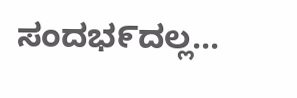ಸಂದಭ೯ದಲ್ಲ...